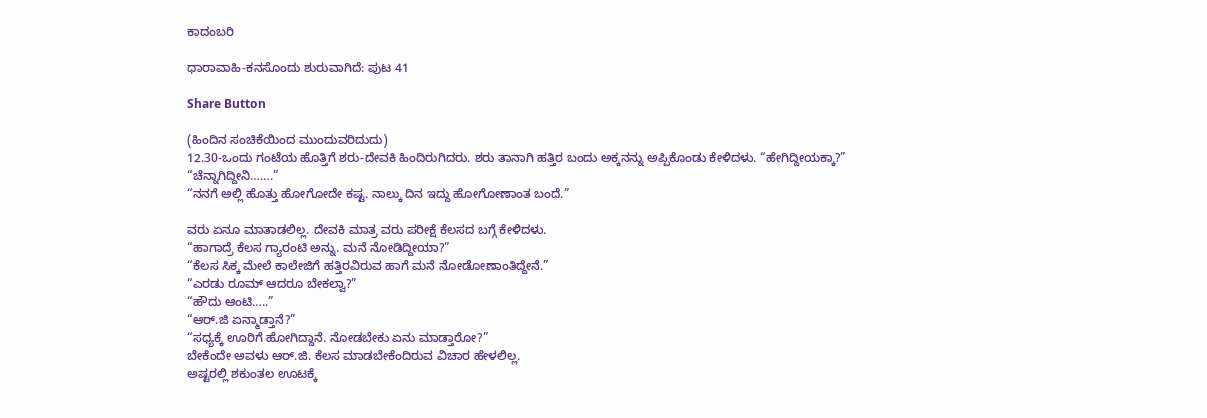ಕಾದಂಬರಿ

ಧಾರಾವಾಹಿ-ಕನಸೊಂದು ಶುರುವಾಗಿದೆ: ಪುಟ 41

Share Button

(ಹಿಂದಿನ ಸಂಚಿಕೆಯಿಂದ ಮುಂದುವರಿದುದು)
12.30-ಒಂದು ಗಂಟೆಯ ಹೊತ್ತಿಗೆ ಶರು-ದೇವಕಿ ಹಿಂದಿರುಗಿದರು. ಶರು ತಾನಾಗಿ ಹತ್ತಿರ ಬಂದು ಅಕ್ಕನನ್ನು ಅಪ್ಪಿಕೊಂಡು ಕೇಳಿದಳು. “ಹೇಗಿದ್ದೀಯಕ್ಕಾ?”
“ಚೆನ್ನಾಗಿದ್ದೀನಿ…….”
“ನನಗೆ ಅಲ್ಲಿ ಹೊತ್ತು ಹೋಗೋದೇ ಕಷ್ಟ. ನಾಲ್ಕು ದಿನ ಇದ್ದು ಹೋಗೋಣಾಂತ ಬಂದೆ.”

ವರು ಏನೂ ಮಾತಾಡಲಿಲ್ಲ. ದೇವಕಿ ಮಾತ್ರ ವರು ಪರೀಕ್ಷೆ ಕೆಲಸದ ಬಗ್ಗೆ ಕೇಳಿದಳು.
“ಹಾಗಾದ್ರೆ ಕೆಲಸ ಗ್ಯಾರಂಟಿ ಅನ್ನು. ಮನೆ ನೋಡಿದ್ದೀಯಾ?”
“ಕೆಲಸ ಸಿಕ್ಕ ಮೇಲೆ ಕಾಲೇಜಿಗೆ ಹತ್ತಿರವಿರುವ ಹಾಗೆ ಮನೆ ನೋಡೋಣಾಂತಿದ್ದೇನೆ.”
“ಎರಡು ರೂಮ್ ಆದರೂ ಬೇಕಲ್ವಾ?”
“ಹೌದು ಆಂಟಿ…..”
“ಆರ್.ಜಿ ಏನ್ಮಾಡ್ತಾನೆ?”
“ಸಧ್ಯಕ್ಕೆ ಊರಿಗೆ ಹೋಗಿದ್ದಾನೆ. ನೋಡಬೇಕು ಏನು ಮಾಡ್ತಾರೋ?”
ಬೇಕೆಂದೇ ಅವಳು ಆರ್.ಜಿ. ಕೆಲಸ ಮಾಡಬೇಕೆಂದಿರುವ ವಿಚಾರ ಹೇಳಲಿಲ್ಲ.
ಅಷ್ಟರಲ್ಲಿ ಶಕುಂತಲ ಊಟಕ್ಕೆ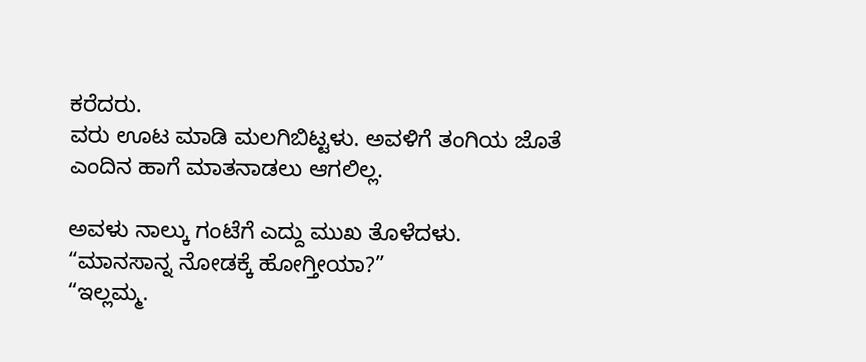ಕರೆದರು.
ವರು ಊಟ ಮಾಡಿ ಮಲಗಿಬಿಟ್ಟಳು. ಅವಳಿಗೆ ತಂಗಿಯ ಜೊತೆ ಎಂದಿನ ಹಾಗೆ ಮಾತನಾಡಲು ಆಗಲಿಲ್ಲ.

ಅವಳು ನಾಲ್ಕು ಗಂಟೆಗೆ ಎದ್ದು ಮುಖ ತೊಳೆದಳು.
“ಮಾನಸಾನ್ನ ನೋಡಕ್ಕೆ ಹೋಗ್ತೀಯಾ?”
“ಇಲ್ಲಮ್ಮ.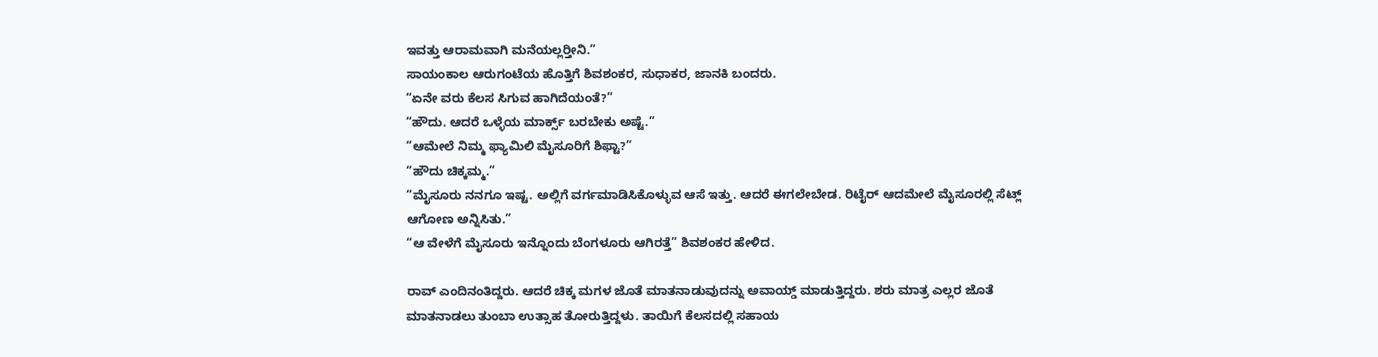ಇವತ್ತು ಆರಾಮವಾಗಿ ಮನೆಯಲ್ಲರ‍್ತೀನಿ.”
ಸಾಯಂಕಾಲ ಆರುಗಂಟೆಯ ಹೊತ್ತಿಗೆ ಶಿವಶಂಕರ, ಸುಧಾಕರ, ಜಾನಕಿ ಬಂದರು.
“ಏನೇ ವರು ಕೆಲಸ ಸಿಗುವ ಹಾಗಿದೆಯಂತೆ?”
“ಹೌದು. ಆದರೆ ಒಳ್ಳೆಯ ಮಾರ್ಕ್ಸ್ ಬರಬೇಕು ಅಷ್ಟೆ.”
“ಆಮೇಲೆ ನಿಮ್ಮ ಫ್ಯಾಮಿಲಿ ಮೈಸೂರಿಗೆ ಶಿಫ್ಟಾ?”
“ಹೌದು ಚಿಕ್ಕಮ್ಮ.”
“ಮೈಸೂರು ನನಗೂ ಇಷ್ಟ. ಅಲ್ಲಿಗೆ ವರ್ಗಮಾಡಿಸಿಕೊಳ್ಳುವ ಆಸೆ ಇತ್ತು. ಆದರೆ ಈಗಲೇಬೇಡ. ರಿಟೈರ್ ಆದಮೇಲೆ ಮೈಸೂರಲ್ಲಿ ಸೆಟ್ಲ್ ಆಗೋಣ ಅನ್ನಿಸಿತು.”
“ಆ ವೇಳೆಗೆ ಮೈಸೂರು ಇನ್ನೊಂದು ಬೆಂಗಳೂರು ಆಗಿರತ್ತೆ” ಶಿವಶಂಕರ ಹೇಳಿದ.

ರಾವ್ ಎಂದಿನಂತಿದ್ದರು. ಆದರೆ ಚಿಕ್ಕ ಮಗಳ ಜೊತೆ ಮಾತನಾಡುವುದನ್ನು ಅವಾಯ್ಡ್ ಮಾಡುತ್ತಿದ್ದರು. ಶರು ಮಾತ್ರ ಎಲ್ಲರ ಜೊತೆ ಮಾತನಾಡಲು ತುಂಬಾ ಉತ್ಸಾಹ ತೋರುತ್ತಿದ್ದಳು. ತಾಯಿಗೆ ಕೆಲಸದಲ್ಲಿ ಸಹಾಯ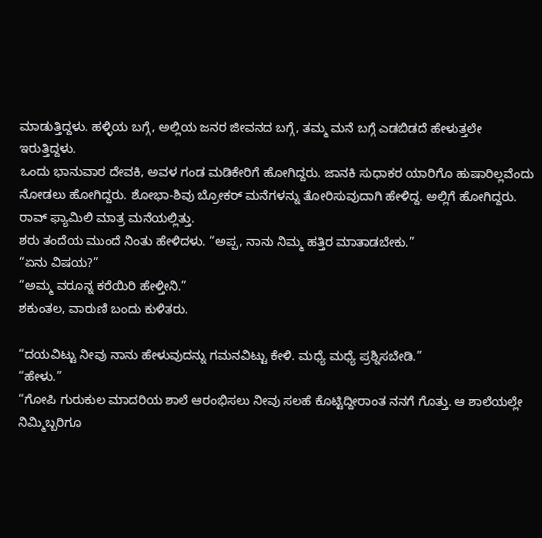ಮಾಡುತ್ತಿದ್ದಳು. ಹಳ್ಳಿಯ ಬಗ್ಗೆ, ಅಲ್ಲಿಯ ಜನರ ಜೀವನದ ಬಗ್ಗೆ, ತಮ್ಮ ಮನೆ ಬಗ್ಗೆ ಎಡಬಿಡದೆ ಹೇಳುತ್ತಲೇ ಇರುತ್ತಿದ್ದಳು.
ಒಂದು ಭಾನುವಾರ ದೇವಕಿ, ಅವಳ ಗಂಡ ಮಡಿಕೇರಿಗೆ ಹೋಗಿದ್ದರು. ಜಾನಕಿ ಸುಧಾಕರ ಯಾರಿಗೊ ಹುಷಾರಿಲ್ಲವೆಂದು ನೋಡಲು ಹೋಗಿದ್ದರು. ಶೋಭಾ-ಶಿವು ಬ್ರೋಕರ್ ಮನೆಗಳನ್ನು ತೋರಿಸುವುದಾಗಿ ಹೇಳಿದ್ದ. ಅಲ್ಲಿಗೆ ಹೋಗಿದ್ದರು. ರಾವ್ ಫ್ಯಾಮಿಲಿ ಮಾತ್ರ ಮನೆಯಲ್ಲಿತ್ತು.
ಶರು ತಂದೆಯ ಮುಂದೆ ನಿಂತು ಹೇಳಿದಳು. “ಅಪ್ಪ, ನಾನು ನಿಮ್ಮ ಹತ್ತಿರ ಮಾತಾಡಬೇಕು.”
“ಏನು ವಿಷಯ?”
“ಅಮ್ಮ ವರೂನ್ನ ಕರೆಯಿರಿ ಹೇಳ್ತೀನಿ.”
ಶಕುಂತಲ, ವಾರುಣಿ ಬಂದು ಕುಳಿತರು.

“ದಯವಿಟ್ಟು ನೀವು ನಾನು ಹೇಳುವುದನ್ನು ಗಮನವಿಟ್ಟು ಕೇಳಿ. ಮಧ್ಯೆ ಮಧ್ಯೆ ಪ್ರಶ್ನಿಸಬೇಡಿ.”
“ಹೇಳು.”
“ಗೋಪಿ ಗುರುಕುಲ ಮಾದರಿಯ ಶಾಲೆ ಆರಂಭಿಸಲು ನೀವು ಸಲಹೆ ಕೊಟ್ಟಿದ್ದೀರಾಂತ ನನಗೆ ಗೊತ್ತು. ಆ ಶಾಲೆಯಲ್ಲೇ ನಿಮ್ಮಿಬ್ಬರಿಗೂ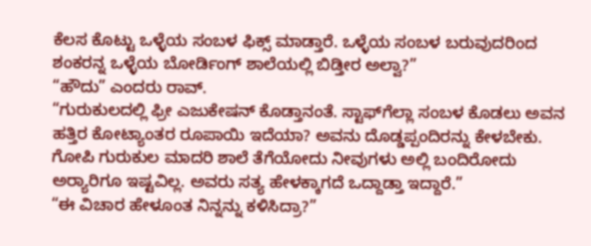ಕೆಲಸ ಕೊಟ್ಟು ಒಳ್ಳೆಯ ಸಂಬಳ ಫಿಕ್ಸ್ ಮಾಡ್ತಾರೆ. ಒಳ್ಳೆಯ ಸಂಬಳ ಬರುವುದರಿಂದ ಶಂಕರನ್ನ ಒಳ್ಳೆಯ ಬೋರ್ಡಿಂಗ್ ಶಾಲೆಯಲ್ಲಿ ಬಿಡ್ತೀರ ಅಲ್ವಾ?”
“ಹೌದು” ಎಂದರು ರಾವ್.
“ಗುರುಕುಲದಲ್ಲಿ ಫ್ರೀ ಎಜುಕೇಷನ್ ಕೊಡ್ತಾನಂತೆ. ಸ್ಟಾಫ್‌ಗೆಲ್ಲಾ ಸಂಬಳ ಕೊಡಲು ಅವನ ಹತ್ತಿರ ಕೋಟ್ಯಾಂತರ ರೂಪಾಯಿ ಇದೆಯಾ? ಅವನು ದೊಡ್ಡಪ್ಪಂದಿರನ್ನು ಕೇಳಬೇಕು. ಗೋಪಿ ಗುರುಕುಲ ಮಾದರಿ ಶಾಲೆ ತೆಗೆಯೋದು ನೀವುಗಳು ಅಲ್ಲಿ ಬಂದಿರೋದು ಅರ‍್ಯಾರಿಗೂ ಇಷ್ಟವಿಲ್ಲ. ಅವರು ಸತ್ಯ ಹೇಳಕ್ಕಾಗದೆ ಒದ್ದಾಡ್ತಾ ಇದ್ದಾರೆ.”
“ಈ ವಿಚಾರ ಹೇಳೂಂತ ನಿನ್ನನ್ನು ಕಳಿಸಿದ್ರಾ?”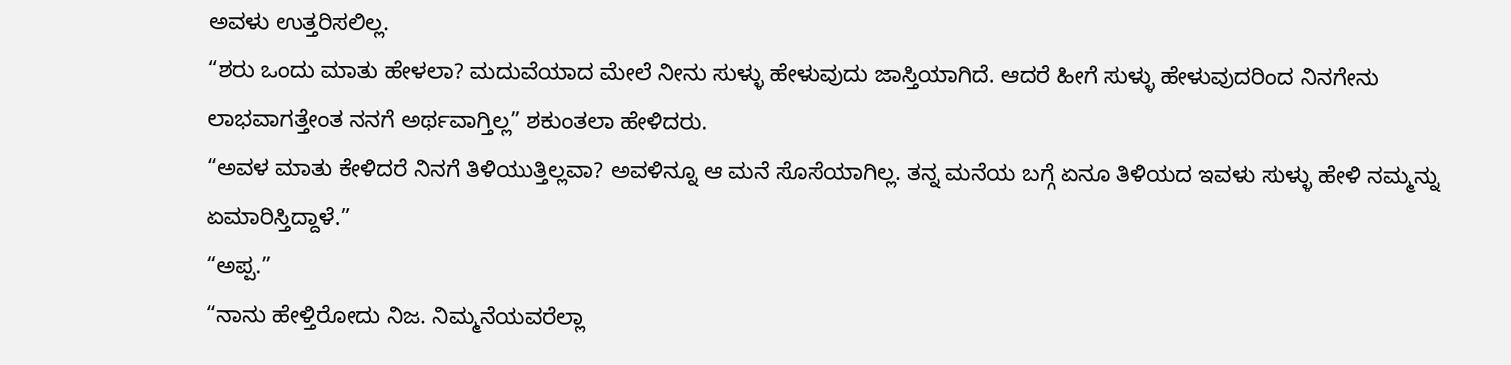ಅವಳು ಉತ್ತರಿಸಲಿಲ್ಲ.
“ಶರು ಒಂದು ಮಾತು ಹೇಳಲಾ? ಮದುವೆಯಾದ ಮೇಲೆ ನೀನು ಸುಳ್ಳು ಹೇಳುವುದು ಜಾಸ್ತಿಯಾಗಿದೆ. ಆದರೆ ಹೀಗೆ ಸುಳ್ಳು ಹೇಳುವುದರಿಂದ ನಿನಗೇನು ಲಾಭವಾಗತ್ತೇಂತ ನನಗೆ ಅರ್ಥವಾಗ್ತಿಲ್ಲ” ಶಕುಂತಲಾ ಹೇಳಿದರು.
“ಅವಳ ಮಾತು ಕೇಳಿದರೆ ನಿನಗೆ ತಿಳಿಯುತ್ತಿಲ್ಲವಾ? ಅವಳಿನ್ನೂ ಆ ಮನೆ ಸೊಸೆಯಾಗಿಲ್ಲ. ತನ್ನ ಮನೆಯ ಬಗ್ಗೆ ಏನೂ ತಿಳಿಯದ ಇವಳು ಸುಳ್ಳು ಹೇಳಿ ನಮ್ಮನ್ನು ಏಮಾರಿಸ್ತಿದ್ದಾಳೆ.”
“ಅಪ್ಪ.”
“ನಾನು ಹೇಳ್ತಿರೋದು ನಿಜ. ನಿಮ್ಮನೆಯವರೆಲ್ಲಾ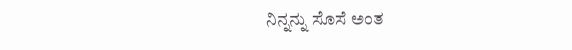ನಿನ್ನನ್ನು ಸೊಸೆ ಅಂತ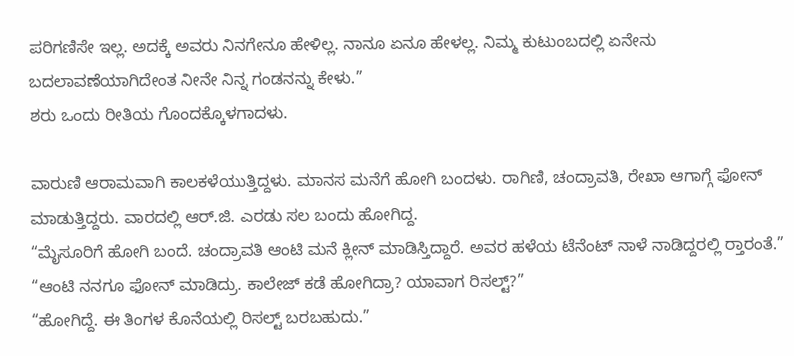ಪರಿಗಣಿಸೇ ಇಲ್ಲ. ಅದಕ್ಕೆ ಅವರು ನಿನಗೇನೂ ಹೇಳಿಲ್ಲ. ನಾನೂ ಏನೂ ಹೇಳಲ್ಲ. ನಿಮ್ಮ ಕುಟುಂಬದಲ್ಲಿ ಏನೇನು ಬದಲಾವಣೆಯಾಗಿದೇಂತ ನೀನೇ ನಿನ್ನ ಗಂಡನನ್ನು ಕೇಳು.”
ಶರು ಒಂದು ರೀತಿಯ ಗೊಂದಕ್ಕೊಳಗಾದಳು.

ವಾರುಣಿ ಆರಾಮವಾಗಿ ಕಾಲಕಳೆಯುತ್ತಿದ್ದಳು. ಮಾನಸ ಮನೆಗೆ ಹೋಗಿ ಬಂದಳು. ರಾಗಿಣಿ, ಚಂದ್ರಾವತಿ, ರೇಖಾ ಆಗಾಗ್ಗೆ ಫೋನ್ ಮಾಡುತ್ತಿದ್ದರು. ವಾರದಲ್ಲಿ ಆರ್.ಜಿ. ಎರಡು ಸಲ ಬಂದು ಹೋಗಿದ್ದ.
“ಮೈಸೂರಿಗೆ ಹೋಗಿ ಬಂದೆ. ಚಂದ್ರಾವತಿ ಆಂಟಿ ಮನೆ ಕ್ಲೀನ್ ಮಾಡಿಸ್ತಿದ್ದಾರೆ. ಅವರ ಹಳೆಯ ಟೆನೆಂಟ್ ನಾಳೆ ನಾಡಿದ್ದರಲ್ಲಿ ರ‍್ತಾರಂತೆ.”
“ಆಂಟಿ ನನಗೂ ಫೋನ್ ಮಾಡಿದ್ರು. ಕಾಲೇಜ್ ಕಡೆ ಹೋಗಿದ್ರಾ? ಯಾವಾಗ ರಿಸಲ್ಟ್?”
“ಹೋಗಿದ್ದೆ. ಈ ತಿಂಗಳ ಕೊನೆಯಲ್ಲಿ ರಿಸಲ್ಟ್ ಬರಬಹುದು.”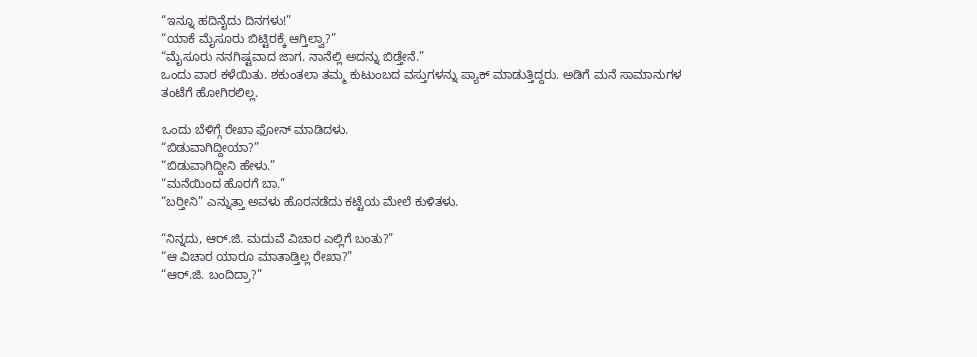“ಇನ್ನೂ ಹದಿನೈದು ದಿನಗಳು!”
“ಯಾಕೆ ಮೈಸೂರು ಬಿಟ್ಟಿರಕ್ಕೆ ಆಗ್ತಿಲ್ವಾ?”
“ಮೈಸೂರು ನನಗಿಷ್ಟವಾದ ಜಾಗ. ನಾನೆಲ್ಲಿ ಅದನ್ನು ಬಿಡ್ತೇನೆ.”
ಒಂದು ವಾರ ಕಳೆಯಿತು. ಶಕುಂತಲಾ ತಮ್ಮ ಕುಟುಂಬದ ವಸ್ತುಗಳನ್ನು ಪ್ಯಾಕ್ ಮಾಡುತ್ತಿದ್ದರು. ಅಡಿಗೆ ಮನೆ ಸಾಮಾನುಗಳ ತಂಟೆಗೆ ಹೋಗಿರಲಿಲ್ಲ.

ಒಂದು ಬೆಳಿಗ್ಗೆ ರೇಖಾ ಫೋನ್ ಮಾಡಿದಳು.
“ಬಿಡುವಾಗಿದ್ದೀಯಾ?”
“ಬಿಡುವಾಗಿದ್ದೀನಿ ಹೇಳು.”
“ಮನೆಯಿಂದ ಹೊರಗೆ ಬಾ.”
“ಬರ‍್ತೀನಿ” ಎನ್ನುತ್ತಾ ಅವಳು ಹೊರನಡೆದು ಕಟ್ಟೆಯ ಮೇಲೆ ಕುಳಿತಳು.

“ನಿನ್ನದು, ಆರ್.ಜಿ. ಮದುವೆ ವಿಚಾರ ಎಲ್ಲಿಗೆ ಬಂತು?”
“ಆ ವಿಚಾರ ಯಾರೂ ಮಾತಾಡ್ತಿಲ್ಲ ರೇಖಾ?”
“ಆರ್.ಜಿ. ಬಂದಿದ್ರಾ?”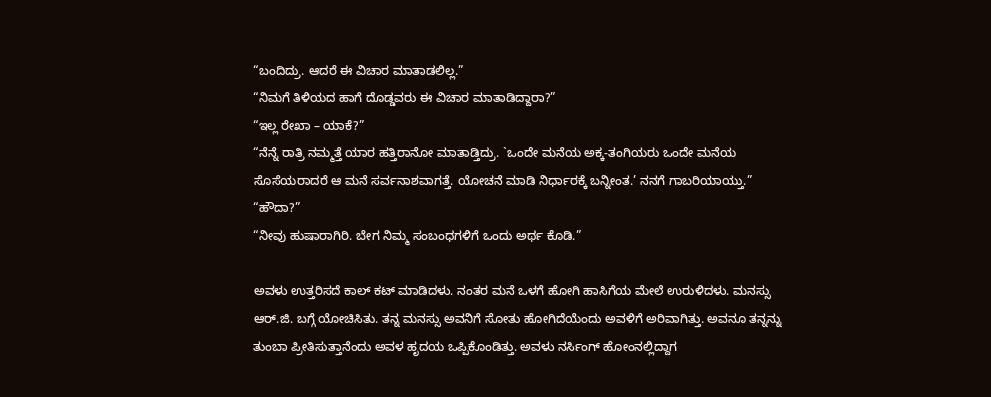“ಬಂದಿದ್ರು. ಆದರೆ ಈ ವಿಚಾರ ಮಾತಾಡಲಿಲ್ಲ.”
“ನಿಮಗೆ ತಿಳಿಯದ ಹಾಗೆ ದೊಡ್ಡವರು ಈ ವಿಚಾರ ಮಾತಾಡಿದ್ದಾರಾ?”
“ಇಲ್ಲ ರೇಖಾ – ಯಾಕೆ?”
“ನೆನ್ನೆ ರಾತ್ರಿ ನಮ್ಮತ್ತೆ ಯಾರ ಹತ್ತಿರಾನೋ ಮಾತಾಡ್ತಿದ್ರು. `ಒಂದೇ ಮನೆಯ ಅಕ್ಕ-ತಂಗಿಯರು ಒಂದೇ ಮನೆಯ ಸೊಸೆಯರಾದರೆ ಆ ಮನೆ ಸರ್ವನಾಶವಾಗತ್ತೆ. ಯೋಚನೆ ಮಾಡಿ ನಿರ್ಧಾರಕ್ಕೆ ಬನ್ನೀಂತ.’ ನನಗೆ ಗಾಬರಿಯಾಯ್ತು.”
“ಹೌದಾ?”
“ನೀವು ಹುಷಾರಾಗಿರಿ. ಬೇಗ ನಿಮ್ಮ ಸಂಬಂಧಗಳಿಗೆ ಒಂದು ಅರ್ಥ ಕೊಡಿ.”

ಅವಳು ಉತ್ತರಿಸದೆ ಕಾಲ್ ಕಟ್ ಮಾಡಿದಳು. ನಂತರ ಮನೆ ಒಳಗೆ ಹೋಗಿ ಹಾಸಿಗೆಯ ಮೇಲೆ ಉರುಳಿದಳು. ಮನಸ್ಸು ಆರ್.ಜಿ. ಬಗ್ಗೆ ಯೋಚಿಸಿತು. ತನ್ನ ಮನಸ್ಸು ಅವನಿಗೆ ಸೋತು ಹೋಗಿದೆಯೆಂದು ಅವಳಿಗೆ ಅರಿವಾಗಿತ್ತು. ಅವನೂ ತನ್ನನ್ನು ತುಂಬಾ ಪ್ರೀತಿಸುತ್ತಾನೆಂದು ಅವಳ ಹೃದಯ ಒಪ್ಪಿಕೊಂಡಿತ್ತು. ಅವಳು ನರ್ಸಿಂಗ್ ಹೋಂನಲ್ಲಿದ್ದಾಗ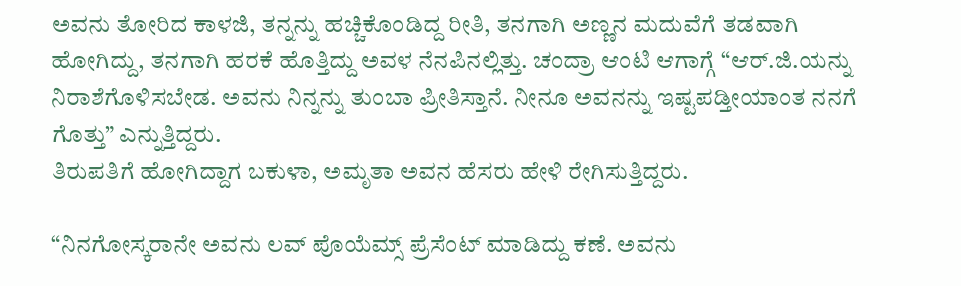ಅವನು ತೋರಿದ ಕಾಳಜಿ, ತನ್ನನ್ನು ಹಚ್ಚಿಕೊಂಡಿದ್ದ ರೀತಿ, ತನಗಾಗಿ ಅಣ್ಣನ ಮದುವೆಗೆ ತಡವಾಗಿ ಹೋಗಿದ್ದು, ತನಗಾಗಿ ಹರಕೆ ಹೊತ್ತಿದ್ದು ಅವಳ ನೆನಪಿನಲ್ಲಿತ್ತು. ಚಂದ್ರಾ ಆಂಟಿ ಆಗಾಗ್ಗೆ “ಆರ್.ಜಿ.ಯನ್ನು ನಿರಾಶೆಗೊಳಿಸಬೇಡ. ಅವನು ನಿನ್ನನ್ನು ತುಂಬಾ ಪ್ರೀತಿಸ್ತಾನೆ. ನೀನೂ ಅವನನ್ನು ಇಷ್ಟಪಡ್ತೀಯಾಂತ ನನಗೆ ಗೊತ್ತು” ಎನ್ನುತ್ತಿದ್ದರು.
ತಿರುಪತಿಗೆ ಹೋಗಿದ್ದಾಗ ಬಕುಳಾ, ಅಮೃತಾ ಅವನ ಹೆಸರು ಹೇಳಿ ರೇಗಿಸುತ್ತಿದ್ದರು.

“ನಿನಗೋಸ್ಕರಾನೇ ಅವನು ಲವ್ ಪೊಯೆಮ್ಸ್ ಪ್ರೆಸೆಂಟ್ ಮಾಡಿದ್ದು ಕಣೆ. ಅವನು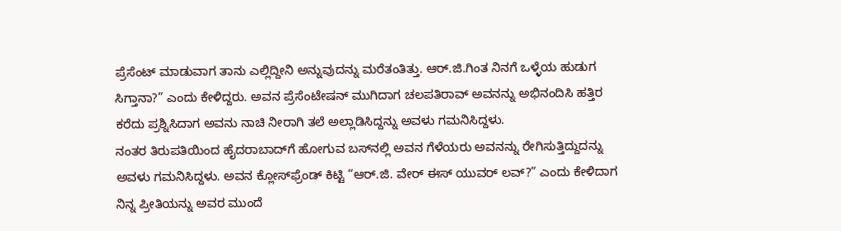ಪ್ರೆಸೆಂಟ್ ಮಾಡುವಾಗ ತಾನು ಎಲ್ಲಿದ್ದೀನಿ ಅನ್ನುವುದನ್ನು ಮರೆತಂತಿತ್ತು. ಆರ್.ಜಿ.ಗಿಂತ ನಿನಗೆ ಒಳ್ಳೆಯ ಹುಡುಗ ಸಿಗ್ತಾನಾ?” ಎಂದು ಕೇಳಿದ್ದರು. ಅವನ ಪ್ರೆಸೆಂಟೇಷನ್ ಮುಗಿದಾಗ ಚಲಪತಿರಾವ್ ಅವನನ್ನು ಅಭಿನಂದಿಸಿ ಹತ್ತಿರ ಕರೆದು ಪ್ರಶ್ನಿಸಿದಾಗ ಅವನು ನಾಚಿ ನೀರಾಗಿ ತಲೆ ಅಲ್ಲಾಡಿಸಿದ್ದನ್ನು ಅವಳು ಗಮನಿಸಿದ್ದಳು.
ನಂತರ ತಿರುಪತಿಯಿಂದ ಹೈದರಾಬಾದ್‌ಗೆ ಹೋಗುವ ಬಸ್‌ನಲ್ಲಿ ಅವನ ಗೆಳೆಯರು ಅವನನ್ನು ರೇಗಿಸುತ್ತಿದ್ದುದನ್ನು ಅವಳು ಗಮನಿಸಿದ್ದಳು. ಅವನ ಕ್ಲೋಸ್‌ಫ್ರೆಂಡ್ ಕಿಟ್ಟಿ “ಆರ್.ಜಿ. ವೇರ್ ಈಸ್ ಯುವರ್ ಲವ್?” ಎಂದು ಕೇಳಿದಾಗ ನಿನ್ನ ಪ್ರೀತಿಯನ್ನು ಅವರ ಮುಂದೆ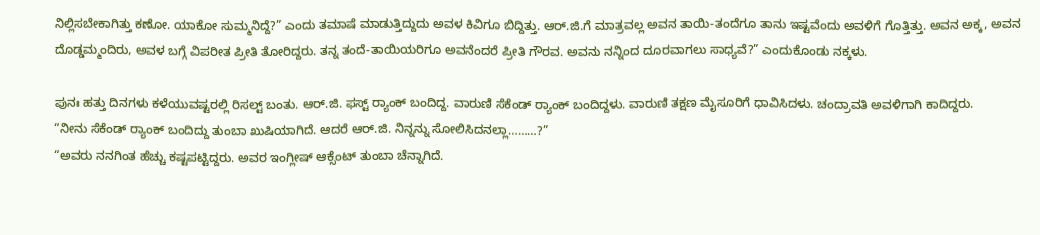ನಿಲ್ಲಿಸಬೇಕಾಗಿತ್ತು ಕಣೋ. ಯಾಕೋ ಸುಮ್ಮನಿದ್ದೆ?” ಎಂದು ತಮಾಷೆ ಮಾಡುತ್ತಿದ್ದುದು ಅವಳ ಕಿವಿಗೂ ಬಿದ್ದಿತ್ತು. ಆರ್.ಜಿ.ಗೆ ಮಾತ್ರವಲ್ಲ ಅವನ ತಾಯಿ-ತಂದೆಗೂ ತಾನು ಇಷ್ಟವೆಂದು ಅವಳಿಗೆ ಗೊತ್ತಿತ್ತು. ಅವನ ಅಕ್ಕ, ಅವನ ದೊಡ್ಡಮ್ಮಂದಿರು, ಅವಳ ಬಗ್ಗೆ ವಿಪರೀತ ಪ್ರೀತಿ ತೋರಿದ್ದರು. ತನ್ನ ತಂದೆ-ತಾಯಿಯರಿಗೂ ಅವನೆಂದರೆ ಪ್ರೀತಿ ಗೌರವ. ಅವನು ನನ್ನಿಂದ ದೂರವಾಗಲು ಸಾಧ್ಯವೆ?” ಎಂದುಕೊಂಡು ನಕ್ಕಳು.

ಪುನಃ ಹತ್ತು ದಿನಗಳು ಕಳೆಯುವಷ್ಟರಲ್ಲಿ ರಿಸಲ್ಟ್ ಬಂತು. ಆರ್.ಜಿ. ಫಸ್ಟ್ ರ‍್ಯಾಂಕ್ ಬಂದಿದ್ದ. ವಾರುಣಿ ಸೆಕೆಂಡ್ ರ‍್ಯಾಂಕ್ ಬಂದಿದ್ದಳು. ವಾರುಣಿ ತಕ್ಷಣ ಮೈಸೂರಿಗೆ ಧಾವಿಸಿದಳು. ಚಂದ್ರಾವತಿ ಅವಳಿಗಾಗಿ ಕಾದಿದ್ದರು.
“ನೀನು ಸೆಕೆಂಡ್ ರ‍್ಯಾಂಕ್ ಬಂದಿದ್ದು ತುಂಬಾ ಖುಷಿಯಾಗಿದೆ. ಆದರೆ ಆರ್.ಜಿ. ನಿನ್ನನ್ನು ಸೋಲಿಸಿದನಲ್ಲಾ………?”
“ಅವರು ನನಗಿಂತ ಹೆಚ್ಚು ಕಷ್ಟಪಟ್ಟಿದ್ದರು. ಅವರ ಇಂಗ್ಲೀಷ್ ಆಕ್ಸೆಂಟ್ ತುಂಬಾ ಚೆನ್ನಾಗಿದೆ.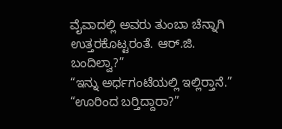ವೈವಾದಲ್ಲಿ ಅವರು ತುಂಬಾ ಚೆನ್ನಾಗಿ ಉತ್ತರಕೊಟ್ಟರಂತೆ. ಆರ್.ಜಿ. ಬಂದಿಲ್ವಾ?”
“ಇನ್ನು ಅರ್ಧಗಂಟೆಯಲ್ಲಿ ಇಲ್ಲಿರ‍್ತಾನೆ.”
“ಊರಿಂದ ಬರ‍್ತಿದ್ದಾರಾ?”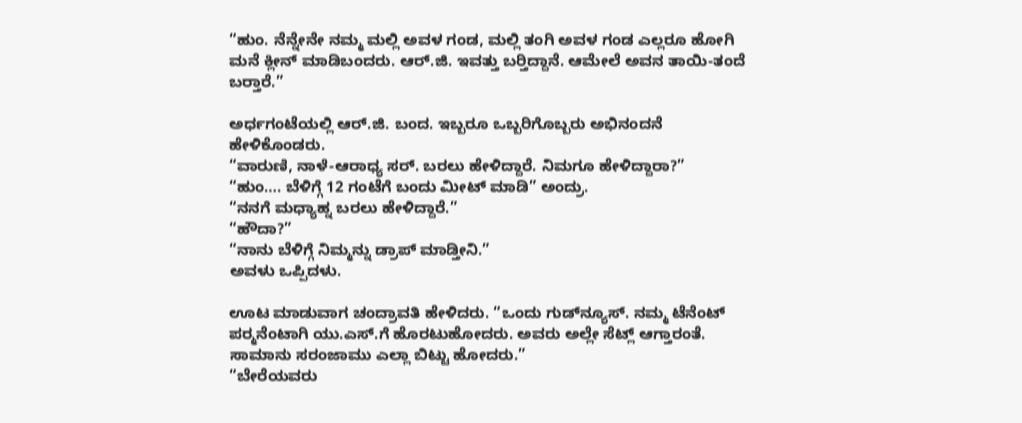“ಹುಂ. ನೆನ್ನೇನೇ ನಮ್ಮ ಮಲ್ಲಿ ಅವಳ ಗಂಡ, ಮಲ್ಲಿ ತಂಗಿ ಅವಳ ಗಂಡ ಎಲ್ಲರೂ ಹೋಗಿ ಮನೆ ಕ್ಲೀನ್ ಮಾಡಿಬಂದರು. ಆರ್.ಜಿ. ಇವತ್ತು ಬರ‍್ತಿದ್ದಾನೆ. ಆಮೇಲೆ ಅವನ ತಾಯಿ-ತಂದೆ ಬರ‍್ತಾರೆ.”

ಅರ್ಧಗಂಟೆಯಲ್ಲಿ ಆರ್.ಜಿ. ಬಂದ. ಇಬ್ಬರೂ ಒಬ್ಬರಿಗೊಬ್ಬರು ಅಭಿನಂದನೆ ಹೇಳಿಕೊಂಡರು.
“ವಾರುಣಿ, ನಾಳೆ-ಆರಾಧ್ಯ ಸರ್. ಬರಲು ಹೇಳಿದ್ದಾರೆ. ನಿಮಗೂ ಹೇಳಿದ್ದಾರಾ?”
“ಹುಂ…. ಬೆಳಿಗ್ಗೆ 12 ಗಂಟೆಗೆ ಬಂದು ಮೀಟ್ ಮಾಡಿ” ಅಂದ್ರು.
“ನನಗೆ ಮಧ್ಯಾಹ್ನ ಬರಲು ಹೇಳಿದ್ದಾರೆ.”
“ಹೌದಾ?”
“ನಾನು ಬೆಳಿಗ್ಗೆ ನಿಮ್ಮನ್ನು ಡ್ರಾಪ್ ಮಾಡ್ತೀನಿ.”
ಅವಳು ಒಪ್ಪಿದಳು.

ಊಟ ಮಾಡುವಾಗ ಚಂದ್ರಾವತಿ ಹೇಳಿದರು. “ಒಂದು ಗುಡ್‌ನ್ಯೂಸ್. ನಮ್ಮ ಟೆನೆಂಟ್ ಪರ‍್ಮನೆಂಟಾಗಿ ಯು.ಎಸ್.ಗೆ ಹೊರಟುಹೋದರು. ಅವರು ಅಲ್ಲೇ ಸೆಟ್ಲ್ ಆಗ್ತಾರಂತೆ. ಸಾಮಾನು ಸರಂಜಾಮು ಎಲ್ಲಾ ಬಿಟ್ಟು ಹೋದರು.”
“ಬೇರೆಯವರು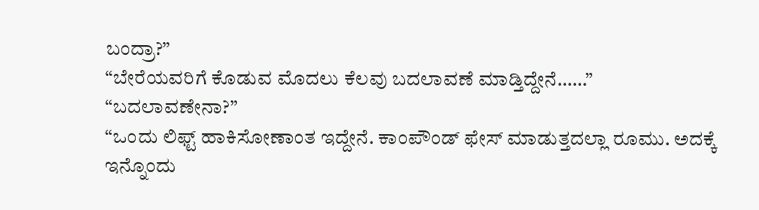ಬಂದ್ರಾ?”
“ಬೇರೆಯವರಿಗೆ ಕೊಡುವ ಮೊದಲು ಕೆಲವು ಬದಲಾವಣೆ ಮಾಡ್ತಿದ್ದೇನೆ……”
“ಬದಲಾವಣೇನಾ?”
“ಒಂದು ಲಿಫ್ಟ್ ಹಾಕಿಸೋಣಾಂತ ಇದ್ದೇನೆ. ಕಾಂಪೌಂಡ್ ಫೇಸ್ ಮಾಡುತ್ತದಲ್ಲಾ ರೂಮು. ಅದಕ್ಕೆ ಇನ್ನೊಂದು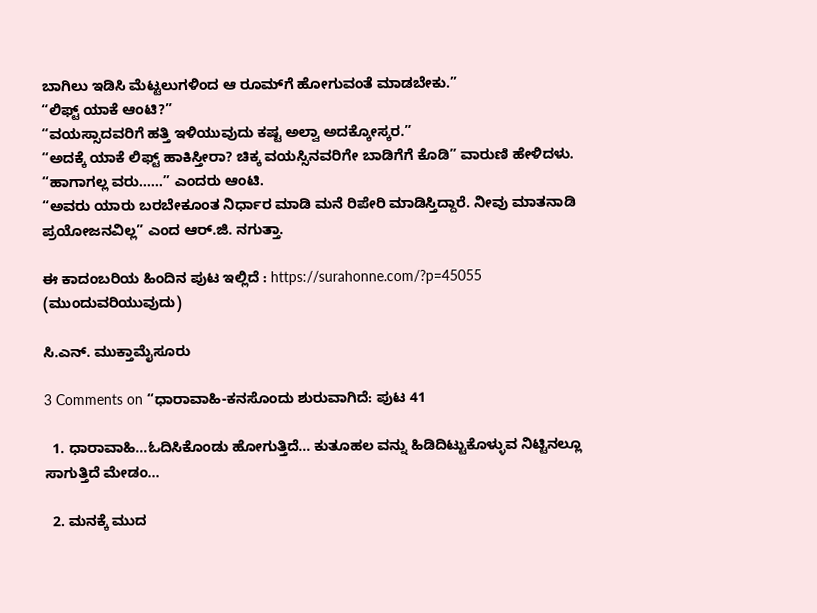ಬಾಗಿಲು ಇಡಿಸಿ ಮೆಟ್ಟಲುಗಳಿಂದ ಆ ರೂಮ್‌ಗೆ ಹೋಗುವಂತೆ ಮಾಡಬೇಕು.”
“ಲಿಫ್ಟ್ ಯಾಕೆ ಆಂಟಿ?”
“ವಯಸ್ಸಾದವರಿಗೆ ಹತ್ತಿ ಇಳಿಯುವುದು ಕಷ್ಟ ಅಲ್ವಾ ಅದಕ್ಕೋಸ್ಕರ.”
“ಅದಕ್ಕೆ ಯಾಕೆ ಲಿಫ್ಟ್ ಹಾಕಿಸ್ತೀರಾ? ಚಿಕ್ಕ ವಯಸ್ಸಿನವರಿಗೇ ಬಾಡಿಗೆಗೆ ಕೊಡಿ” ವಾರುಣಿ ಹೇಳಿದಳು.
“ಹಾಗಾಗಲ್ಲ ವರು……” ಎಂದರು ಆಂಟಿ.
“ಅವರು ಯಾರು ಬರಬೇಕೂಂತ ನಿರ್ಧಾರ ಮಾಡಿ ಮನೆ ರಿಪೇರಿ ಮಾಡಿಸ್ತಿದ್ದಾರೆ. ನೀವು ಮಾತನಾಡಿ ಪ್ರಯೋಜನವಿಲ್ಲ” ಎಂದ ಆರ್.ಜಿ. ನಗುತ್ತಾ.

ಈ ಕಾದಂಬರಿಯ ಹಿಂದಿನ ಪುಟ ಇಲ್ಲಿದೆ : https://surahonne.com/?p=45055
(ಮುಂದುವರಿಯುವುದು)

ಸಿ.ಎನ್. ಮುಕ್ತಾಮೈಸೂರು

3 Comments on “ಧಾರಾವಾಹಿ-ಕನಸೊಂದು ಶುರುವಾಗಿದೆ: ಪುಟ 41

  1. ಧಾರಾವಾಹಿ…ಓದಿಸಿಕೊಂಡು ಹೋಗುತ್ತಿದೆ… ಕುತೂಹಲ ವನ್ನು ಹಿಡಿದಿಟ್ಟುಕೊಳ್ಳುವ ನಿಟ್ಟಿನಲ್ಲೂ ಸಾಗುತ್ತಿದೆ ಮೇಡಂ…

  2. ಮನಕ್ಕೆ ಮುದ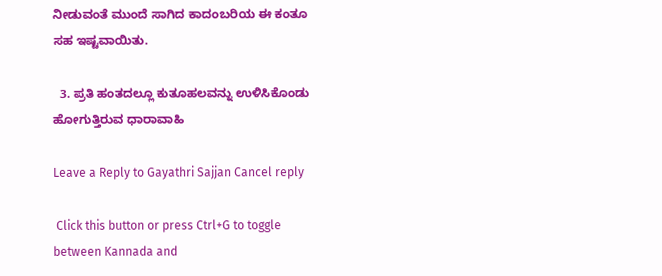ನೀಡುವಂತೆ ಮುಂದೆ ಸಾಗಿದ ಕಾದಂಬರಿಯ ಈ ಕಂತೂ ಸಹ ಇಷ್ಟವಾಯಿತು.

  3. ಪ್ರತಿ ಹಂತದಲ್ಲೂ ಕುತೂಹಲವನ್ನು ಉಳಿಸಿಕೊಂಡು ಹೋಗುತ್ತಿರುವ ಧಾರಾವಾಹಿ

Leave a Reply to Gayathri Sajjan Cancel reply

 Click this button or press Ctrl+G to toggle between Kannada and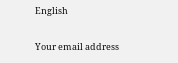English

Your email address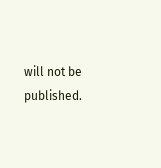will not be published.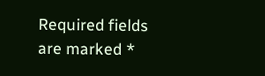Required fields are marked *